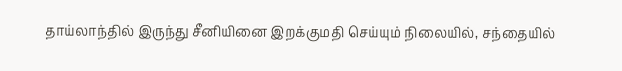தாய்லாந்தில் இருந்து சீனியினை இறக்குமதி செய்யும் நிலையில், சந்தையில்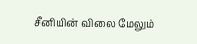சீனியின் விலை மேலும்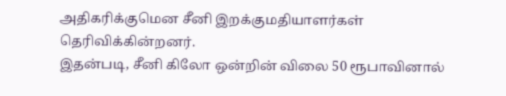அதிகரிக்குமென சீனி இறக்குமதியாளர்கள் தெரிவிக்கின்றனர்.
இதன்படி, சீனி கிலோ ஒன்றின் விலை 50 ரூபாவினால்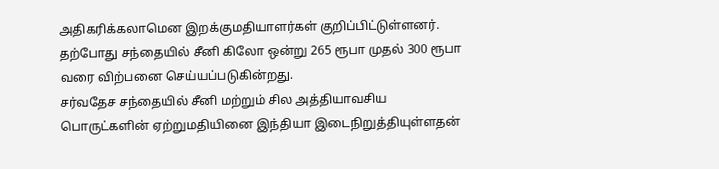அதிகரிக்கலாமென இறக்குமதியாளர்கள் குறிப்பிட்டுள்ளனர்.
தற்போது சந்தையில் சீனி கிலோ ஒன்று 265 ரூபா முதல் 300 ரூபா வரை விற்பனை செய்யப்படுகின்றது.
சர்வதேச சந்தையில் சீனி மற்றும் சில அத்தியாவசிய பொருட்களின் ஏற்றுமதியினை இந்தியா இடைநிறுத்தியுள்ளதன்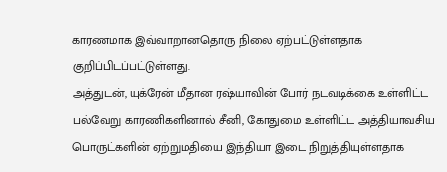காரணமாக இவ்வாறானதொரு நிலை ஏற்பட்டுள்ளதாக குறிப்பிடப்பட்டுள்ளது.
அத்துடன், யுக்ரேன் மீதான ரஷ்யாவின் போர் நடவடிக்கை உள்ளிட்ட பல்வேறு காரணிகளினால் சீனி, கோதுமை உள்ளிட்ட அத்தியாவசிய பொருட்களின் ஏற்றுமதியை இந்தியா இடை நிறுத்தியுள்ளதாக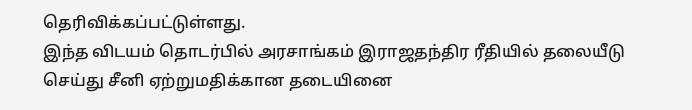தெரிவிக்கப்பட்டுள்ளது.
இந்த விடயம் தொடர்பில் அரசாங்கம் இராஜதந்திர ரீதியில் தலையீடு செய்து சீனி ஏற்றுமதிக்கான தடையினை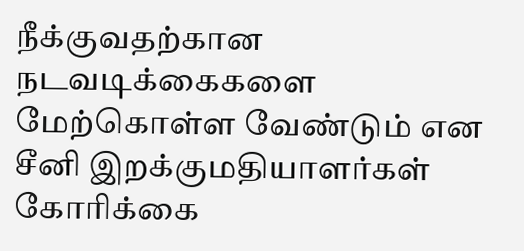நீக்குவதற்கான நடவடிக்கைகளை மேற்கொள்ள வேண்டும் என சீனி இறக்குமதியாளர்கள் கோரிக்கை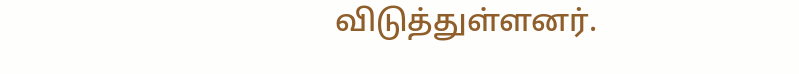விடுத்துள்ளனர்.